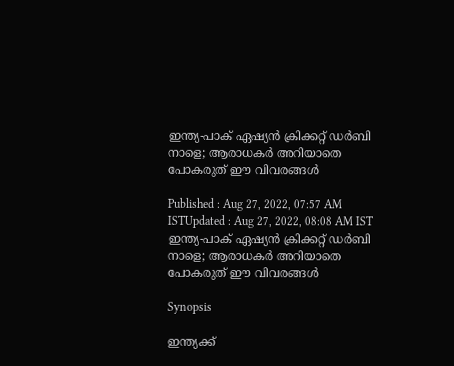ഇന്ത്യ-പാക് ഏഷ്യന്‍ ക്രിക്കറ്റ് ഡര്‍ബി നാളെ; ആരാധകര്‍ അറിയാതെ പോകരുത് ഈ വിവരങ്ങള്‍

Published : Aug 27, 2022, 07:57 AM ISTUpdated : Aug 27, 2022, 08:08 AM IST
ഇന്ത്യ-പാക് ഏഷ്യന്‍ ക്രിക്കറ്റ് ഡര്‍ബി നാളെ; ആരാധകര്‍ അറിയാതെ പോകരുത് ഈ വിവരങ്ങള്‍

Synopsis

ഇന്ത്യക്ക്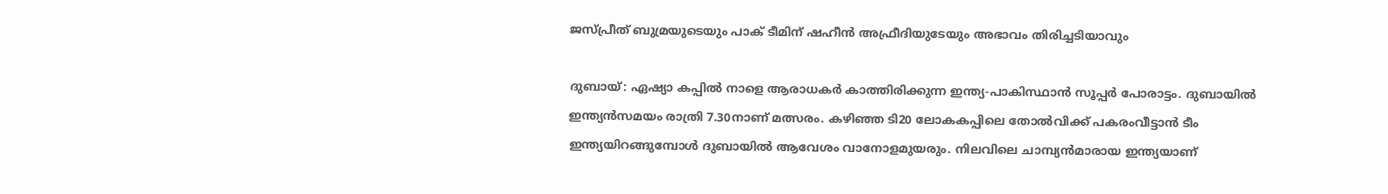ജസ്പ്രീത് ബുമ്രയുടെയും പാക് ടീമിന് ഷഹീന്‍ അഫ്രീദിയുടേയും അഭാവം തിരിച്ചടിയാവും

ദുബായ്: ഏഷ്യാ കപ്പില്‍ നാളെ ആരാധകര്‍ കാത്തിരിക്കുന്ന ഇന്ത്യ-പാകിസ്ഥാൻ സൂപ്പര്‍ പോരാട്ടം. ദുബായില്‍ ഇന്ത്യന്‍സമയം രാത്രി 7.30നാണ് മത്സരം. കഴിഞ്ഞ ടി20 ലോകകപ്പിലെ തോല്‍വിക്ക് പകരംവീട്ടാന്‍ ടീം ഇന്ത്യയിറങ്ങുമ്പോള്‍ ദുബായില്‍ ആവേശം വാനോളമുയരും. നിലവിലെ ചാമ്പ്യൻമാരായ ഇന്ത്യയാണ്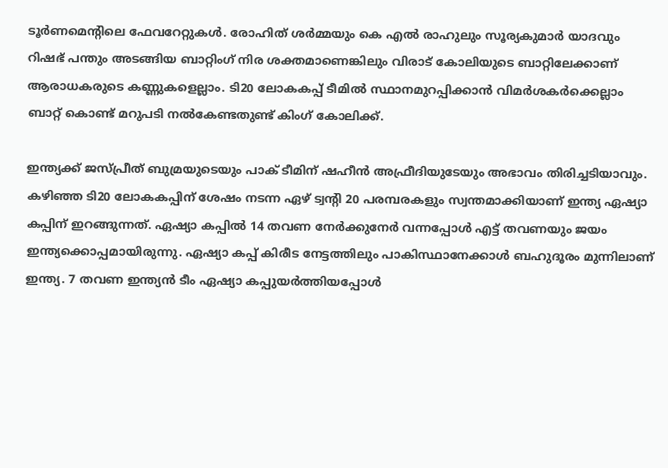ടൂര്‍ണമെന്‍റിലെ ഫേവറേറ്റുകള്‍. രോഹിത് ശര്‍മ്മയും കെ എല്‍ രാഹുലും സൂര്യകുമാർ യാദവും റിഷഭ് പന്തും അടങ്ങിയ ബാറ്റിംഗ് നിര ശക്തമാണെങ്കിലും വിരാട് കോലിയുടെ ബാറ്റിലേക്കാണ് ആരാധകരുടെ കണ്ണുകളെല്ലാം. ടി20 ലോകകപ്പ് ടീമില്‍ സ്ഥാനമുറപ്പിക്കാന്‍ വിമര്‍ശകര്‍ക്കെല്ലാം ബാറ്റ് കൊണ്ട് മറുപടി നല്‍കേണ്ടതുണ്ട് കിംഗ് കോലിക്ക്.

ഇന്ത്യക്ക് ജസ്പ്രീത് ബുമ്രയുടെയും പാക് ടീമിന് ഷഹീന്‍ അഫ്രീദിയുടേയും അഭാവം തിരിച്ചടിയാവും. കഴിഞ്ഞ ടി20 ലോകകപ്പിന് ശേഷം നടന്ന ഏഴ് ട്വന്‍റി 20 പരമ്പരകളും സ്വന്തമാക്കിയാണ് ഇന്ത്യ ഏഷ്യാ കപ്പിന് ഇറങ്ങുന്നത്. ഏഷ്യാ കപ്പിൽ 14 തവണ നേർക്കുനേർ വന്നപ്പോൾ എട്ട് തവണയും ജയം ഇന്ത്യക്കൊപ്പമായിരുന്നു. ഏഷ്യാ കപ്പ് കിരീട നേട്ടത്തിലും പാകിസ്ഥാനേക്കാള്‍ ബഹുദൂരം മുന്നിലാണ് ഇന്ത്യ. 7 തവണ ഇന്ത്യന്‍ ടീം ഏഷ്യാ കപ്പുയര്‍ത്തിയപ്പോള്‍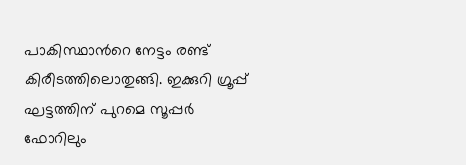പാകിസ്ഥാന്‍റെ നേട്ടം രണ്ട് കിരീടത്തിലൊതുങ്ങി. ഇക്കുറി ഗ്രൂപ്പ് ഘട്ടത്തിന് പുറമെ സൂപ്പര്‍ ഫോറിലും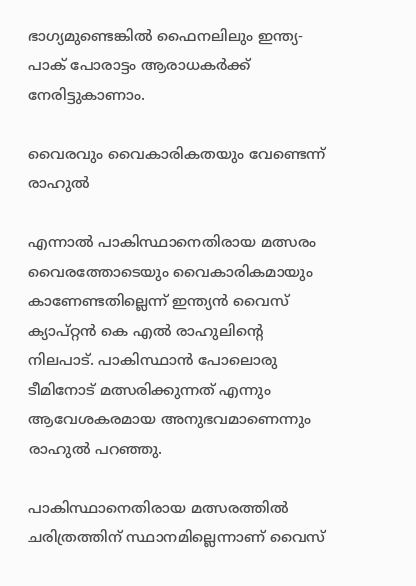ഭാഗ്യമുണ്ടെങ്കില്‍ ഫൈനലിലും ഇന്ത്യ-പാക് പോരാട്ടം ആരാധകര്‍ക്ക് നേരിട്ടുകാണാം.

വൈരവും വൈകാരികതയും വേണ്ടെന്ന് രാഹുല്‍

എന്നാല്‍ പാകിസ്ഥാനെതിരായ മത്സരം വൈരത്തോടെയും വൈകാരികമായും കാണേണ്ടതില്ലെന്ന് ഇന്ത്യൻ വൈസ് ക്യാപ്റ്റൻ കെ എൽ രാഹുലിന്‍റെ നിലപാട്. പാകിസ്ഥാൻ പോലൊരു ടീമിനോട് മത്സരിക്കുന്നത് എന്നും ആവേശകരമായ അനുഭവമാണെന്നും രാഹുൽ പറഞ്ഞു.

പാകിസ്ഥാനെതിരായ മത്സരത്തിൽ ചരിത്രത്തിന് സ്ഥാനമില്ലെന്നാണ് വൈസ്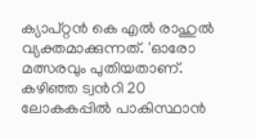ക്യാപ്റ്റൻ കെ എൽ രാഹുൽ വ്യക്തമാക്കുന്നത്. 'ഓരോ മത്സരവും പുതിയതാണ്. കഴിഞ്ഞ ട്വന്‍റി 20 ലോകകപ്പിൽ പാകിസ്ഥാൻ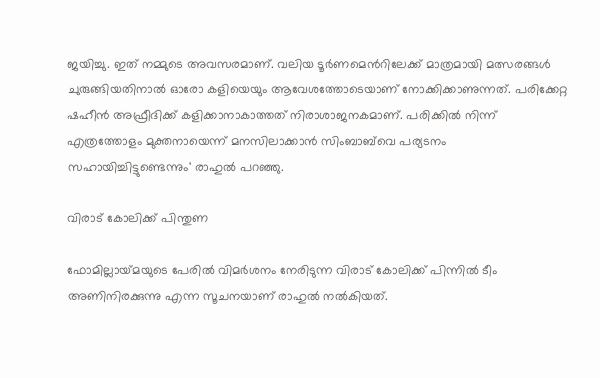ജയിച്ചു. ഇത് നമ്മുടെ അവസരമാണ്. വലിയ ടൂർണമെന്‍റിലേക്ക് മാത്രമായി മത്സരങ്ങൾ ചുരുങ്ങിയതിനാൽ ഓരോ കളിയെയും ആവേശത്തോടെയാണ് നോക്കിക്കാണുന്നത്. പരിക്കേറ്റ ഷഹീൻ അഫ്രീദിക്ക് കളിക്കാനാകാത്തത് നിരാശാജനകമാണ്. പരിക്കിൽ നിന്ന് എത്രത്തോളം മുക്തനായെന്ന് മനസിലാക്കാൻ സിംബാബ്‍വെ പര്യടനം സഹായിച്ചിട്ടുണ്ടെന്നും' രാഹുൽ പറഞ്ഞു.

വിരാട് കോലിക്ക് പിന്തുണ

ഫോമില്ലായ്‌മയുടെ പേരില്‍ വിമര്‍ശനം നേരിടുന്ന വിരാട് കോലിക്ക് പിന്നില്‍ ടീം അണിനിരക്കുന്നു എന്ന സൂചനയാണ് രാഹുല്‍ നല്‍കിയത്.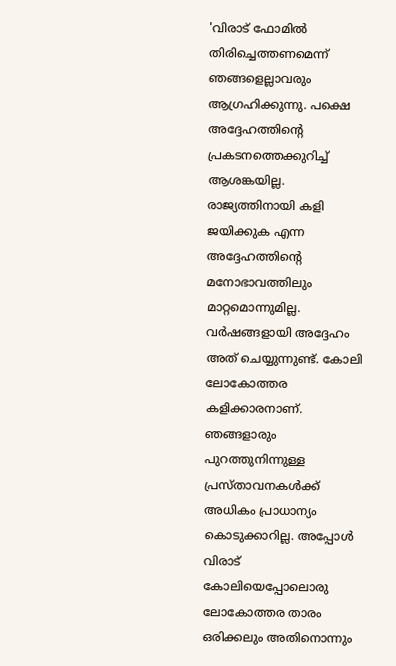'വിരാട് ഫോമില്‍ തിരിച്ചെത്തണമെന്ന് ഞങ്ങളെല്ലാവരും ആഗ്രഹിക്കുന്നു. പക്ഷെ അദ്ദേഹത്തിന്‍റെ പ്രകടനത്തെക്കുറിച്ച് ആശങ്കയില്ല. രാജ്യത്തിനായി കളി ജയിക്കുക എന്ന അദ്ദേഹത്തിന്‍റെ മനോഭാവത്തിലും മാറ്റമൊന്നുമില്ല. വര്‍ഷങ്ങളായി അദ്ദേഹം അത് ചെയ്യുന്നുണ്ട്. കോലി ലോകോത്തര കളിക്കാരനാണ്. ഞങ്ങളാരും പുറത്തുനിന്നുള്ള പ്രസ്താവനകള്‍ക്ക് അധികം പ്രാധാന്യം കൊടുക്കാറില്ല. അപ്പോള്‍ വിരാട് കോലിയെപ്പോലൊരു ലോകോത്തര താരം ഒരിക്കലും അതിനൊന്നും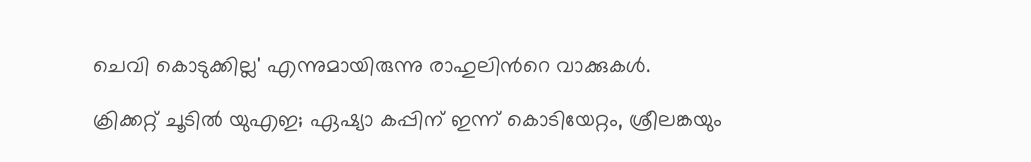ചെവി കൊടുക്കില്ല' എന്നുമായിരുന്നു രാഹുലിന്‍റെ വാക്കുകള്‍.

ക്രിക്കറ്റ് ചൂടില്‍ യുഎഇ; ഏഷ്യാ കപ്പിന് ഇന്ന് കൊടിയേറ്റം, ശ്രീലങ്കയും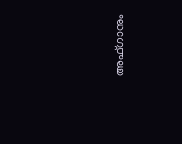അഫ്‌ഗാനും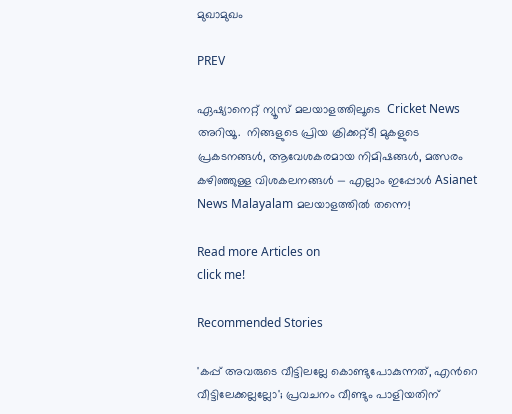മുഖാമുഖം

PREV

ഏഷ്യാനെറ്റ് ന്യൂസ് മലയാളത്തിലൂടെ  Cricket News അറിയൂ.  നിങ്ങളുടെ പ്രിയ ക്രിക്കറ്റ്ടീ മുകളുടെ പ്രകടനങ്ങൾ, ആവേശകരമായ നിമിഷങ്ങൾ, മത്സരം കഴിഞ്ഞുള്ള വിശകലനങ്ങൾ — എല്ലാം ഇപ്പോൾ Asianet News Malayalam മലയാളത്തിൽ തന്നെ!

Read more Articles on
click me!

Recommended Stories

'കപ്പ് അവരുടെ വീട്ടിലല്ലേ കൊണ്ടുപോകുന്നത്, എന്‍റെ വീട്ടിലേക്കല്ലല്ലോ'; പ്രവചനം വീണ്ടും പാളിയതിന്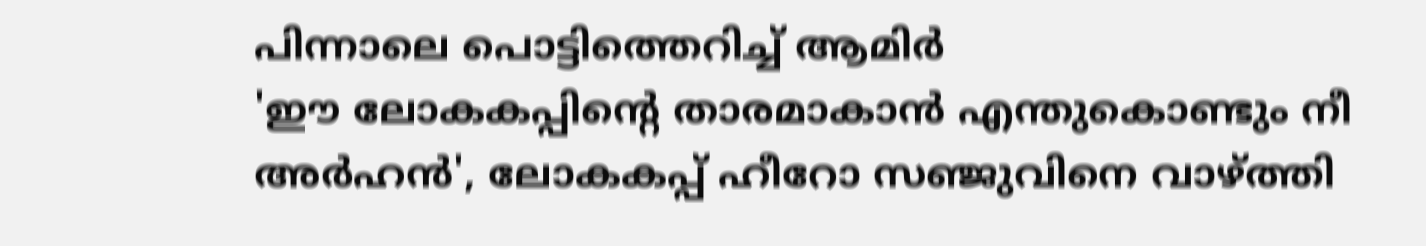പിന്നാലെ പൊട്ടിത്തെറിച്ച് ആമിര്‍
'ഈ ലോകകപ്പിന്‍റെ താരമാകാന്‍ എന്തുകൊണ്ടും നീ അര്‍ഹന്‍', ലോകകപ്പ് ഹീറോ സഞ്ജുവിനെ വാഴ്ത്തി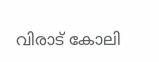വിരാട് കോലി